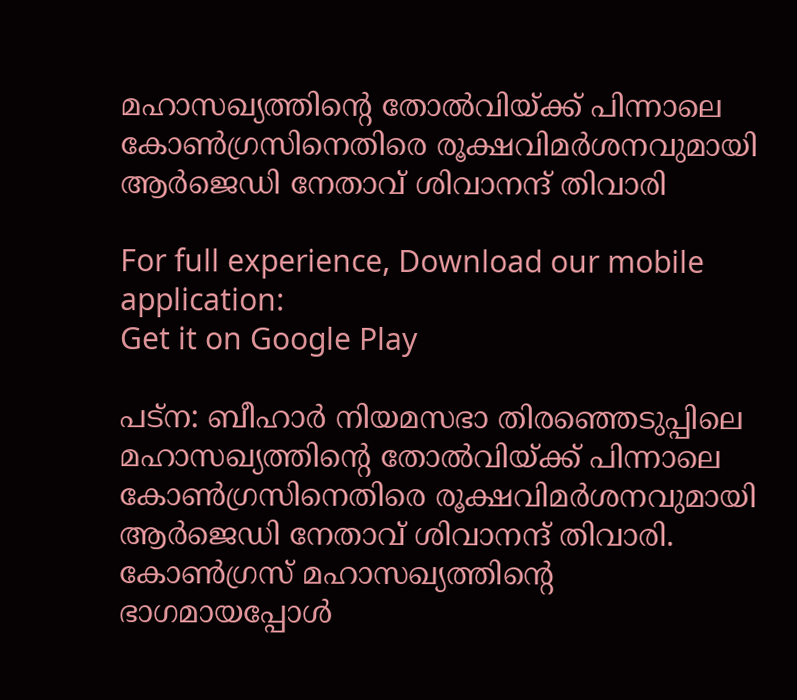മഹാസഖ്യത്തിന്റെ തോല്‍വിയ്ക്ക് പിന്നാലെ കോണ്‍ഗ്രസിനെതിരെ രൂക്ഷവിമര്‍ശനവുമായി ആര്‍ജെഡി നേതാവ് ശിവാനന്ദ് തിവാരി

For full experience, Download our mobile application:
Get it on Google Play

പട്ന: ബീഹാര്‍ നിയമസഭാ തിരഞ്ഞെടുപ്പിലെ മഹാസഖ്യത്തിന്റെ തോല്‍വിയ്ക്ക് പിന്നാലെ കോണ്‍ഗ്രസിനെതിരെ രൂക്ഷവിമര്‍ശനവുമായി ആര്‍ജെഡി നേതാവ് ശിവാനന്ദ് തിവാരി. കോണ്‍ഗ്രസ് മഹാസഖ്യത്തിന്റെ ഭാഗമായപ്പോള്‍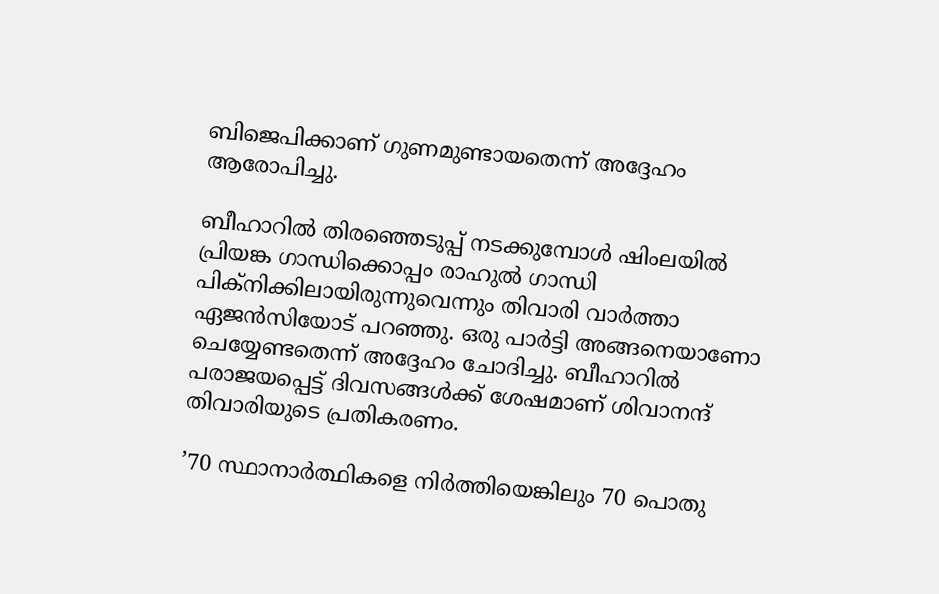ബിജെപിക്കാണ് ഗുണമുണ്ടായതെന്ന് അദ്ദേഹം ആരോപിച്ചു.

ബീഹാറില്‍ തിരഞ്ഞെടുപ്പ് നടക്കുമ്പോള്‍ ഷിംലയില്‍ പ്രിയങ്ക ഗാന്ധിക്കൊപ്പം രാഹുല്‍ ഗാന്ധി പിക്നിക്കിലായിരുന്നുവെന്നും തിവാരി വാര്‍ത്താ ഏജന്‍സിയോട് പറഞ്ഞു. ഒരു പാര്‍ട്ടി അങ്ങനെയാണോ ചെയ്യേണ്ടതെന്ന് അദ്ദേഹം ചോദിച്ചു. ബീഹാറില്‍ പരാജയപ്പെട്ട് ദിവസങ്ങള്‍ക്ക് ശേഷമാണ് ശിവാനന്ദ് തിവാരിയുടെ പ്രതികരണം.

’70 സ്ഥാനാര്‍ത്ഥികളെ നിര്‍ത്തിയെങ്കിലും 70 പൊതു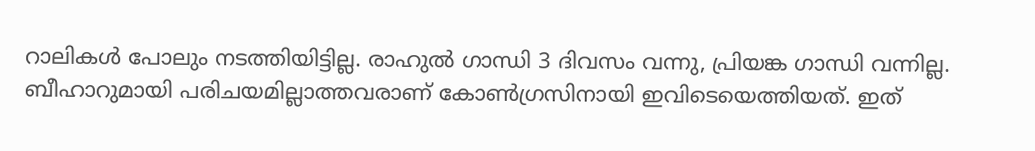റാലികള്‍ പോലും നടത്തിയിട്ടില്ല. രാഹുല്‍ ഗാന്ധി 3 ദിവസം വന്നു, പ്രിയങ്ക ഗാന്ധി വന്നില്ല. ബീഹാറുമായി പരിചയമില്ലാത്തവരാണ് കോണ്‍ഗ്രസിനായി ഇവിടെയെത്തിയത്. ഇത്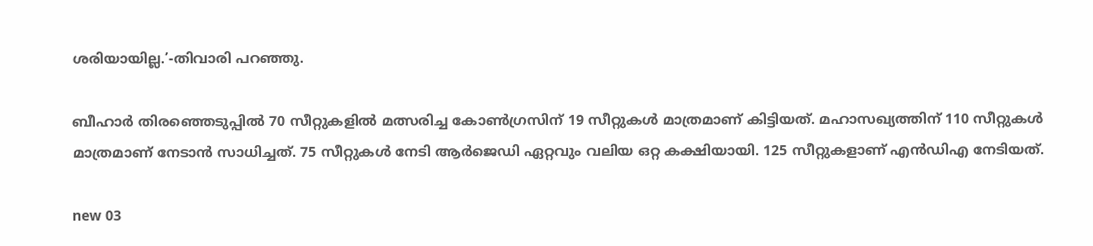ശരിയായില്ല.’-തിവാരി പറഞ്ഞു.

ബീഹാര്‍ തിരഞ്ഞെടുപ്പില്‍ 70 സീറ്റുകളില്‍ മത്സരിച്ച കോണ്‍ഗ്രസിന് 19 സീറ്റുകള്‍ മാത്രമാണ് കിട്ടിയത്. മഹാസഖ്യത്തിന് 110 സീറ്റുകള്‍ മാത്രമാണ് നേടാന്‍ സാധിച്ചത്. 75 സീറ്റുകള്‍ നേടി ആര്‍ജെഡി ഏറ്റവും വലിയ ഒറ്റ കക്ഷിയായി. 125 സീറ്റുകളാണ് എന്‍ഡിഎ നേടിയത്.

new 03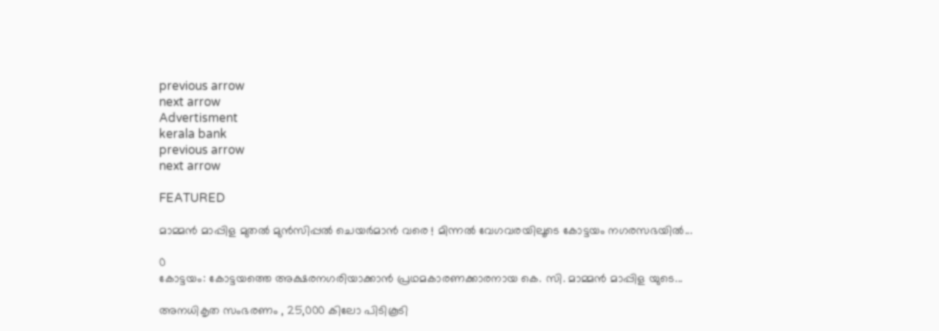previous arrow
next arrow
Advertisment
kerala bank
previous arrow
next arrow

FEATURED

മാമ്മൻ മാപ്പിള മുതൽ മുൻസിപ്പൽ ചെയർമാൻ വരെ ! മിന്നൽ വേഗവരയിലൂടെ കോട്ടയം നഗരസഭയിൽ...

0
കോട്ടയം: കോട്ടയത്തെ അക്ഷരനഗരിയാക്കാൻ പ്രഥമകാരണക്കാരനായ കെ. സി. മാമ്മൻ മാപ്പിള യുടെ...

അനധികൃത സംഭരണം , 25,000 കിലോ പിടികൂടി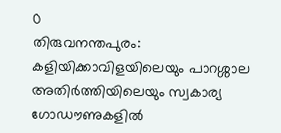0
തിരുവനന്തപുരം: കളിയിക്കാവിളയിലെയും പാറശ്ശാല അതിര്‍ത്തിയിലെയും സ്വകാര്യ ഗോഡൗണുകളില്‍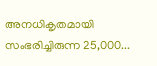അനധികൃതമായി സംഭരിച്ചിരുന്ന 25,000...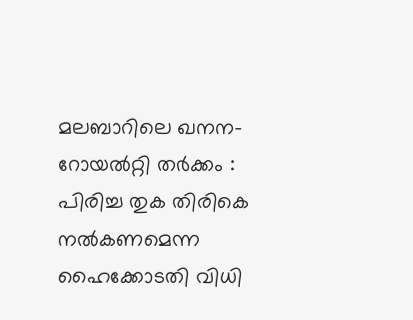മലബാറിലെ ഖനന-റോയൽറ്റി തർക്കം : പിരിച്ച തുക തിരികെ നൽകണമെന്ന ഹൈക്കോടതി വിധി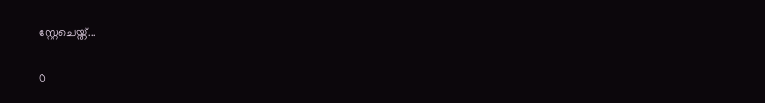സ്റ്റേചെയ്ത്...

0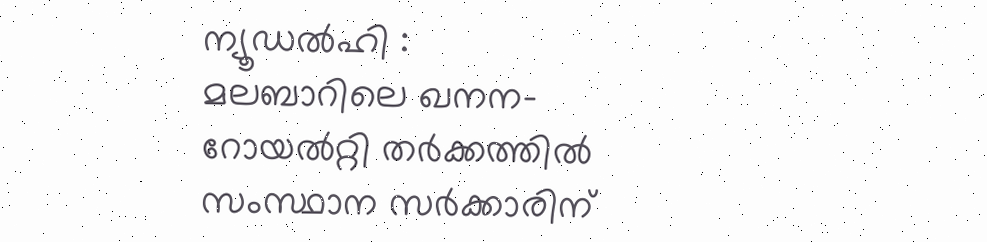ന്യൂഡൽഹി : മലബാറിലെ ഖനന-റോയൽറ്റി തർക്കത്തിൽ സംസ്ഥാന സർക്കാരിന്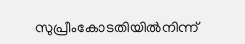സുപ്രീംകോടതിയിൽനിന്ന്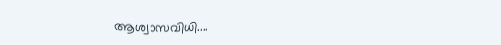ആശ്വാസവിധി....